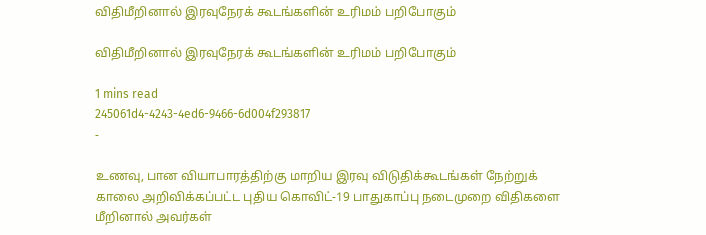விதிமீறினால் இரவுநேரக் கூடங்களின் உரிமம் பறிபோகும்

விதிமீறினால் இரவுநேரக் கூடங்களின் உரிமம் பறிபோகும்

1 mins read
245061d4-4243-4ed6-9466-6d004f293817
-

உணவு, பான வியாபாரத்திற்கு மாறிய இரவு விடுதிக்கூடங்கள் நேற்றுக் காலை அறிவிக்கப்பட்ட புதிய கொவிட்-19 பாதுகாப்பு நடைமுறை விதிகளை மீறினால் அவர்கள்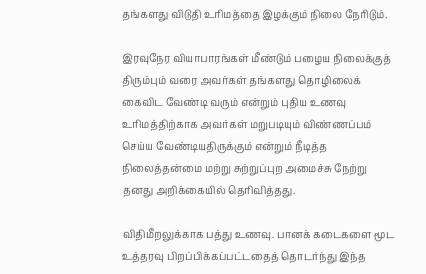தங்களது விடுதி உரிமத்தை இழக்கும் நிலை நேரிடும்.

இரவுநேர வியாபாரங்கள் மீண்டும் பழைய நிலைக்குத் திரும்பும் வரை அவர்கள் தங்களது தொழிலைக் கைவிட வேண்டி வரும் என்றும் புதிய உணவு உரிமத்திற்காக அவர்கள் மறுபடியும் விண்ணப்பம் செய்ய வேண்டியதிருக்கும் என்றும் நீடித்த நிலைத்தன்மை மற்று சுற்றுப்புற அமைச்சு நேற்று தனது அறிக்கையில் தெரிவித்தது.

விதிமீறலுக்காக பத்து உணவு. பானக் கடைகளை மூட உத்தரவு பிறப்பிக்கப்பட்டதைத் தொடர்ந்து இந்த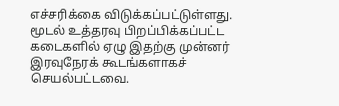எச்சரிக்கை விடுக்கப்பட்டுள்ளது. மூடல் உத்தரவு பிறப்பிக்கப்பட்ட கடைகளில் ஏழு இதற்கு முன்னர் இரவுநேரக் கூடங்களாகச் செயல்பட்டவை.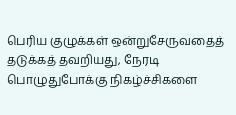பெரிய குழுக்கள் ஒன்றுசேருவதைத் தடுக்கத் தவறியது, நேரடி பொழுதுபோக்கு நிகழ்ச்சிகளை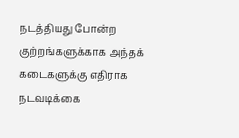நடத்தியது போன்ற குற்றங்களுக்காக அந்தக் கடைகளுக்கு எதிராக நடவடிக்கை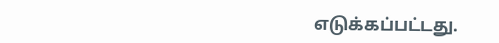எடுக்கப்பட்டது.